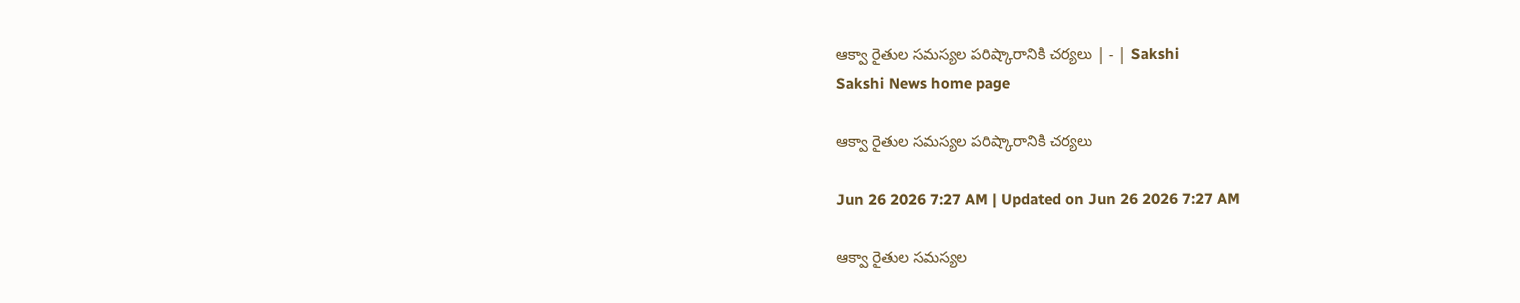ఆక్వా రైతుల సమస్యల పరిష్కారానికి చర్యలు | - | Sakshi
Sakshi News home page

ఆక్వా రైతుల సమస్యల పరిష్కారానికి చర్యలు

Jun 26 2026 7:27 AM | Updated on Jun 26 2026 7:27 AM

ఆక్వా రైతుల సమస్యల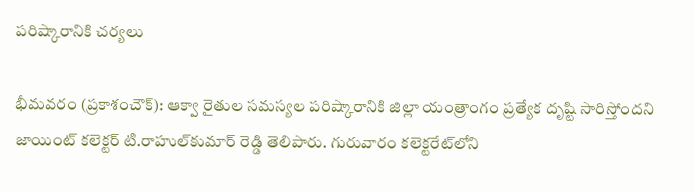పరిష్కారానికి చర్యలు

భీమవరం (ప్రకాశంచౌక్‌): ఆక్వా రైతుల సమస్యల పరిష్కారానికి జిల్లా యంత్రాంగం ప్రత్యేక దృష్టి సారిస్తోందని జాయింట్‌ కలెక్టర్‌ టి.రాహుల్‌కుమార్‌ రెడ్డి తెలిపారు. గురువారం కలెక్టరేట్‌లోని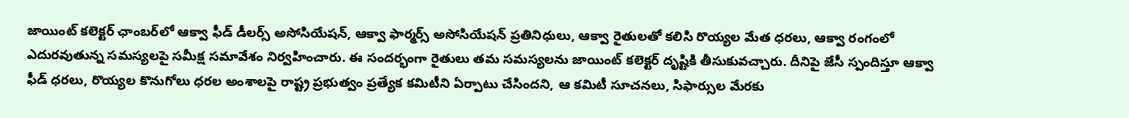జాయింట్‌ కలెక్టర్‌ ఛాంబర్‌లో ఆక్వా ఫీడ్‌ డీలర్స్‌ అసోసియేషన్‌, ఆక్వా ఫార్మర్స్‌ అసోసియేషన్‌ ప్రతినిధులు, ఆక్వా రైతులతో కలిసి రొయ్యల మేత ధరలు, ఆక్వా రంగంలో ఎదురవుతున్న సమస్యలపై సమీక్ష సమావేశం నిర్వహించారు. ఈ సందర్భంగా రైతులు తమ సమస్యలను జాయింట్‌ కలెక్టర్‌ దృష్టికి తీసుకువచ్చారు. దీనిపై జేసీ స్పందిస్తూ ఆక్వా ఫీడ్‌ ధరలు, రొయ్యల కొనుగోలు ధరల అంశాలపై రాష్ట్ర ప్రభుత్వం ప్రత్యేక కమిటీని ఏర్పాటు చేసిందని, ఆ కమిటీ సూచనలు, సిఫార్సుల మేరకు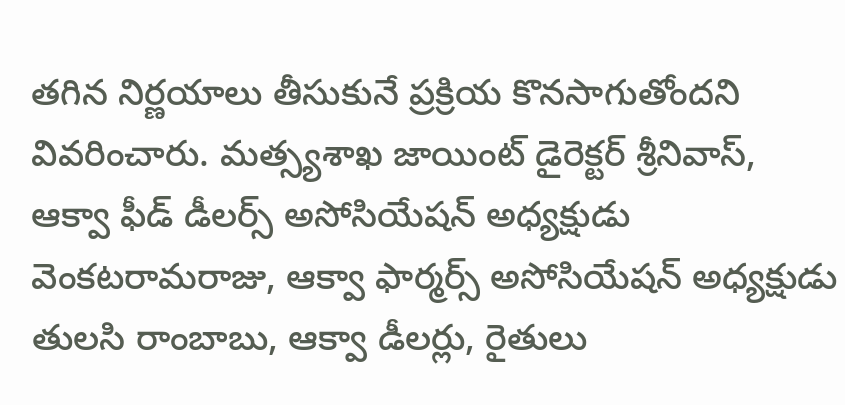తగిన నిర్ణయాలు తీసుకునే ప్రక్రియ కొనసాగుతోందని వివరించారు. మత్స్యశాఖ జాయింట్‌ డైరెక్టర్‌ శ్రీనివాస్‌, ఆక్వా ఫీడ్‌ డీలర్స్‌ అసోసియేషన్‌ అధ్యక్షుడు వెంకటరామరాజు, ఆక్వా ఫార్మర్స్‌ అసోసియేషన్‌ అధ్యక్షుడు తులసి రాంబాబు, ఆక్వా డీలర్లు, రైతులు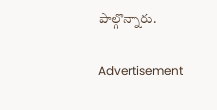పాల్గొన్నారు.

Advertisement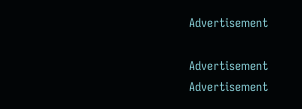Advertisement

Advertisement
Advertisement